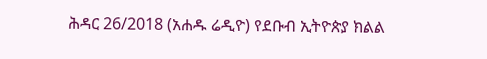ሕዳር 26/2018 (አሐዱ ሬዲዮ) የደቡብ ኢትዮጵያ ክልል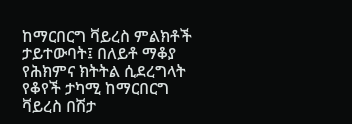ከማርበርግ ቫይረስ ምልክቶች ታይተውባት፤ በለይቶ ማቆያ የሕክምና ክትትል ሲደረግላት የቆየች ታካሚ ከማርበርግ ቫይረስ በሽታ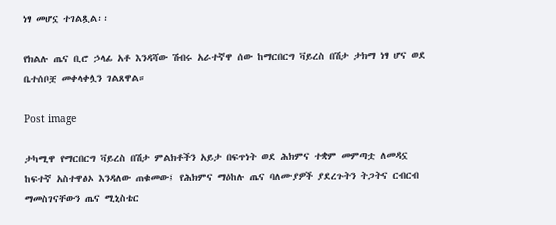ነፃ መሆኗ ተገልጿል፡፡

የክልሉ ጤና ቢሮ ኃላፊ አቶ እንዳሻው ሽብሩ አራተኛዋ ሰው ከማርበርግ ቫይረስ በሽታ ታክማ ነፃ ሆና ወደ ቤተሰቦቿ መቀላቀሏን ገልጸዋል።

Post image

ታካሚዋ የማርበርግ ቫይረስ በሽታ ምልክቶችን አይታ በፍጥነት ወደ ሕክምና ተቋም መምጣቷ ለመዳኗ ከፍተኛ አስተዋፅኦ እንዳለው ጠቁመው፤ የሕክምና ማዕከሉ ጤና ባለሙያዎች ያደረጉትን ትጋትና ርብርብ ማመስገናቸውን ጤና ሚኒስቴር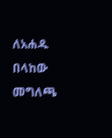ለአሐዱ በላከው መግለጫ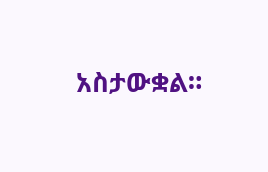አስታውቋል።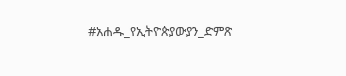#አሐዱ_የኢትዮጵያውያን_ድምጽ